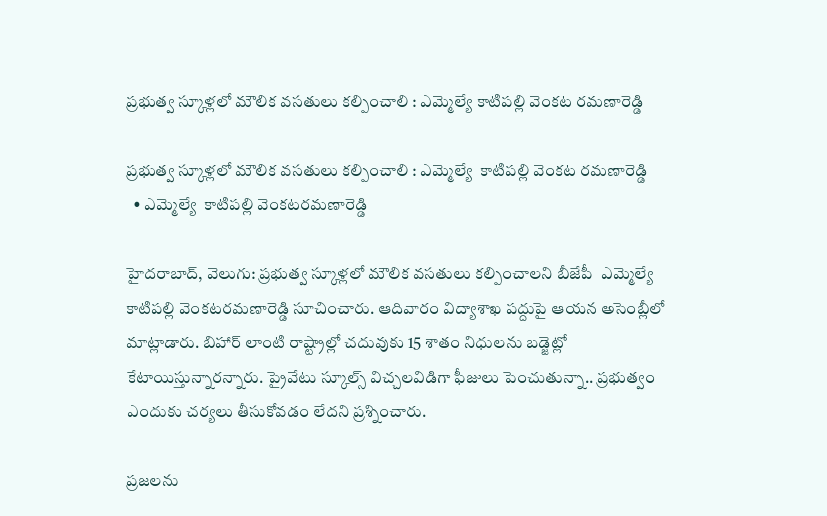ప్రభుత్వ స్కూళ్లలో మౌలిక వసతులు కల్పించాలి : ఎమ్మెల్యే కాటిపల్లి వెంకట రమణారెడ్డి

ప్రభుత్వ స్కూళ్లలో మౌలిక వసతులు కల్పించాలి : ఎమ్మెల్యే  కాటిపల్లి వెంకట రమణారెడ్డి
  • ఎమ్మెల్యే  కాటిపల్లి వెంకటరమణారెడ్డి

హైదరాబాద్, వెలుగు: ప్రభుత్వ స్కూళ్లలో మౌలిక వసతులు కల్పించాలని బీజేపీ  ఎమ్మెల్యే  కాటిపల్లి వెంకటరమణారెడ్డి సూచించారు. ఆదివారం విద్యాశాఖ పద్దుపై ఆయన అసెంబ్లీలో మాట్లాడారు. బిహార్ లాంటి రాష్ట్రాల్లో చదువుకు 15 శాతం నిధులను బడ్జెట్లో కేటాయిస్తున్నారన్నారు. ప్రైవేటు స్కూల్స్ విచ్చలవిడిగా ఫీజులు పెంచుతున్నా.. ప్రభుత్వం ఎందుకు చర్యలు తీసుకోవడం లేదని ప్రశ్నించారు.

ప్రజలను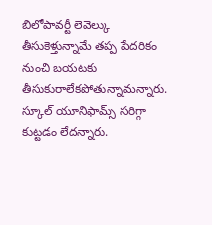బిలోపావర్టీ లెవెల్కు తీసుకెళ్తున్నామే తప్ప పేదరికం నుంచి బయటకు తీసుకురాలేకపోతున్నామన్నారు.  స్కూల్ యూనిఫామ్స్ సరిగ్గా కుట్టడం లేదన్నారు.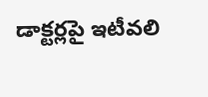డాక్టర్లపై ఇటీవలి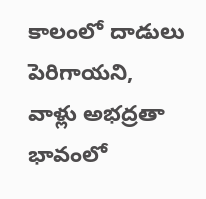కాలంలో దాడులు పెరిగాయని, వాళ్లు అభద్రతా భావంలో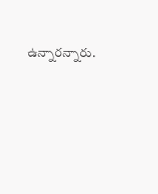ఉన్నారన్నారు.